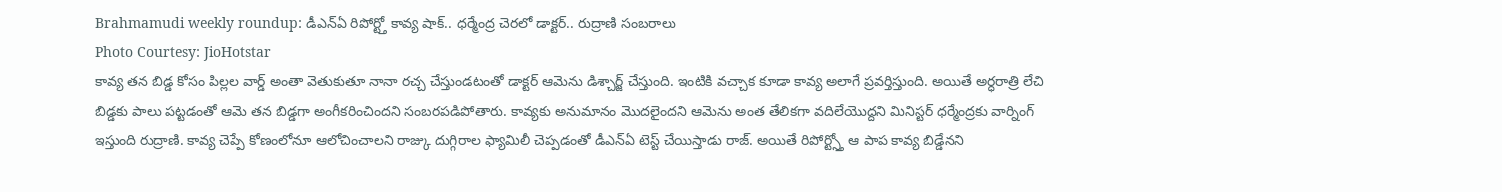Brahmamudi weekly roundup: డీఎన్ఏ రిపోర్ట్తో కావ్య షాక్.. ధర్మేంద్ర చెరలో డాక్టర్.. రుద్రాణి సంబరాలు
Photo Courtesy: JioHotstar
కావ్య తన బిడ్డ కోసం పిల్లల వార్డ్ అంతా వెతుకుతూ నానా రచ్చ చేస్తుండటంతో డాక్టర్ ఆమెను డిశ్చార్జ్ చేస్తుంది. ఇంటికి వచ్చాక కూడా కావ్య అలాగే ప్రవర్తిస్తుంది. అయితే అర్ధరాత్రి లేచి బిడ్డకు పాలు పట్టడంతో ఆమె తన బిడ్డగా అంగీకరించిందని సంబరపడిపోతారు. కావ్యకు అనుమానం మొదలైందని ఆమెను అంత తేలికగా వదిలేయొద్దని మినిస్టర్ ధర్మేంద్రకు వార్నింగ్ ఇస్తుంది రుద్రాణి. కావ్య చెప్పే కోణంలోనూ ఆలోచించాలని రాజ్కు దుగ్గిరాల ఫ్యామిలీ చెప్పడంతో డీఎన్ఏ టెస్ట్ చేయిస్తాడు రాజ్. అయితే రిపోర్ట్స్తో ఆ పాప కావ్య బిడ్డేనని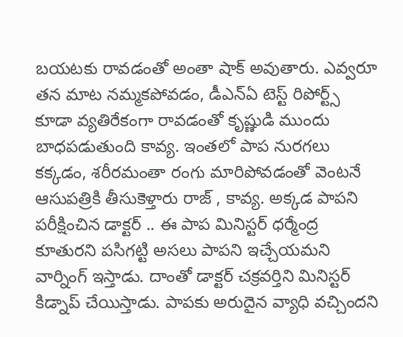బయటకు రావడంతో అంతా షాక్ అవుతారు. ఎవ్వరూ తన మాట నమ్మకపోవడం, డీఎన్ఏ టెస్ట్ రిపోర్ట్స్ కూడా వ్యతిరేకంగా రావడంతో కృష్ణుడి ముందు బాధపడుతుంది కావ్య. ఇంతలో పాప నురగలు కక్కడం, శరీరమంతా రంగు మారిపోవడంతో వెంటనే ఆసుపత్రికి తీసుకెళ్తారు రాజ్ , కావ్య. అక్కడ పాపని పరీక్షించిన డాక్టర్ .. ఈ పాప మినిస్టర్ ధర్మేంద్ర కూతురని పసిగట్టి అసలు పాపని ఇచ్చేయమని వార్నింగ్ ఇస్తాడు. దాంతో డాక్టర్ చక్రవర్తిని మినిస్టర్ కిడ్నాప్ చేయిస్తాడు. పాపకు అరుదైన వ్యాధి వచ్చిందని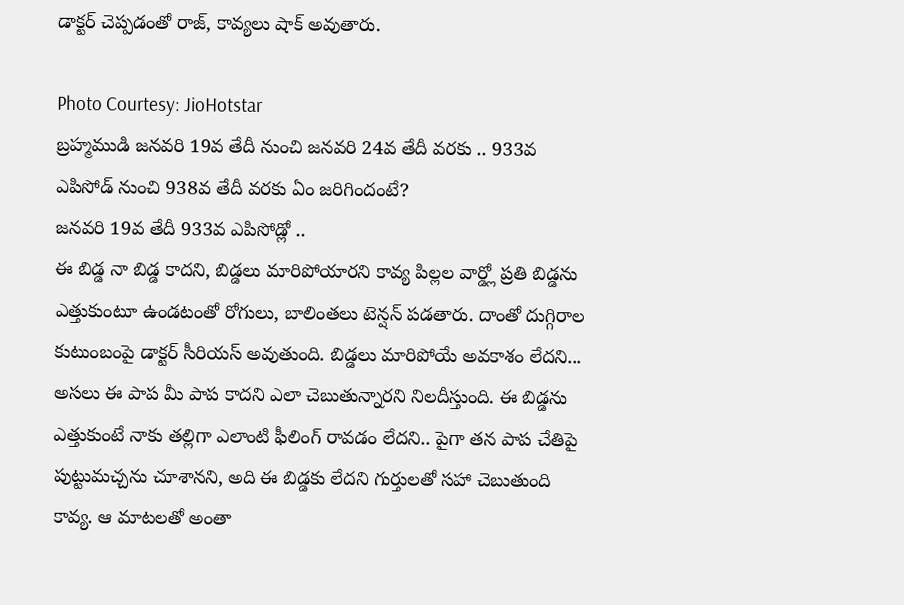డాక్టర్ చెప్పడంతో రాజ్, కావ్యలు షాక్ అవుతారు.

Photo Courtesy: JioHotstar
బ్రహ్మముడి జనవరి 19వ తేదీ నుంచి జనవరి 24వ తేదీ వరకు .. 933వ ఎపిసోడ్ నుంచి 938వ తేదీ వరకు ఏం జరిగిందంటే?
జనవరి 19వ తేదీ 933వ ఎపిసోడ్లో ..
ఈ బిడ్డ నా బిడ్డ కాదని, బిడ్డలు మారిపోయారని కావ్య పిల్లల వార్డ్లో ప్రతి బిడ్డను ఎత్తుకుంటూ ఉండటంతో రోగులు, బాలింతలు టెన్షన్ పడతారు. దాంతో దుగ్గిరాల కుటుంబంపై డాక్టర్ సీరియస్ అవుతుంది. బిడ్డలు మారిపోయే అవకాశం లేదని... అసలు ఈ పాప మీ పాప కాదని ఎలా చెబుతున్నారని నిలదీస్తుంది. ఈ బిడ్డను ఎత్తుకుంటే నాకు తల్లిగా ఎలాంటి ఫీలింగ్ రావడం లేదని.. పైగా తన పాప చేతిపై పుట్టుమచ్చను చూశానని, అది ఈ బిడ్డకు లేదని గుర్తులతో సహా చెబుతుంది కావ్య. ఆ మాటలతో అంతా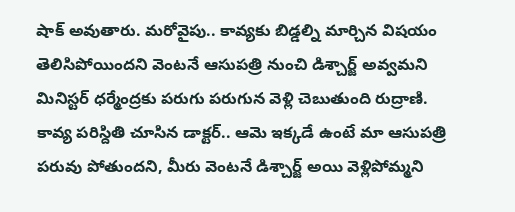షాక్ అవుతారు. మరోవైపు.. కావ్యకు బిడ్డల్ని మార్చిన విషయం తెలిసిపోయిందని వెంటనే ఆసుపత్రి నుంచి డిశ్చార్జ్ అవ్వమని మినిస్టర్ ధర్మేంద్రకు పరుగు పరుగున వెళ్లి చెబుతుంది రుద్రాణి. కావ్య పరిస్దితి చూసిన డాక్టర్.. ఆమె ఇక్కడే ఉంటే మా ఆసుపత్రి పరువు పోతుందని, మీరు వెంటనే డిశ్చార్జ్ అయి వెళ్లిపోమ్మని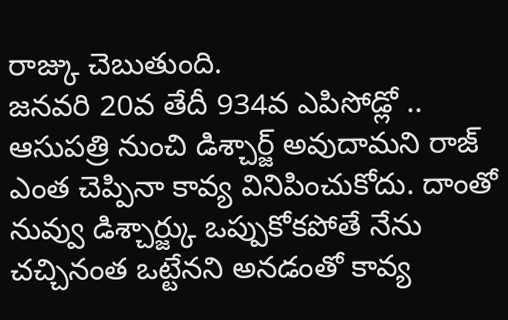రాజ్కు చెబుతుంది.
జనవరి 20వ తేదీ 934వ ఎపిసోడ్లో ..
ఆసుపత్రి నుంచి డిశ్చార్జ్ అవుదామని రాజ్ ఎంత చెప్పినా కావ్య వినిపించుకోదు. దాంతో నువ్వు డిశ్చార్జ్కు ఒప్పుకోకపోతే నేను చచ్చినంత ఒట్టేనని అనడంతో కావ్య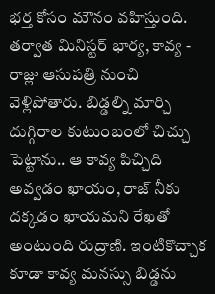భర్త కోసం మౌనం వహిస్తుంది. తర్వాత మినిస్టర్ భార్య, కావ్య - రాజ్లు ఆసుపత్రి నుంచి వెళ్లిపోతారు. బిడ్డల్ని మార్చి దుగ్గిరాల కుటుంబంలో చిచ్చు పెట్టాను.. ఆ కావ్య పిచ్చిది అవ్వడం ఖాయం, రాజ్ నీకు దక్కడం ఖాయమని రేఖతో అంటుంది రుద్రాణి. ఇంటికొచ్చాక కూడా కావ్య మనస్సు బిడ్డను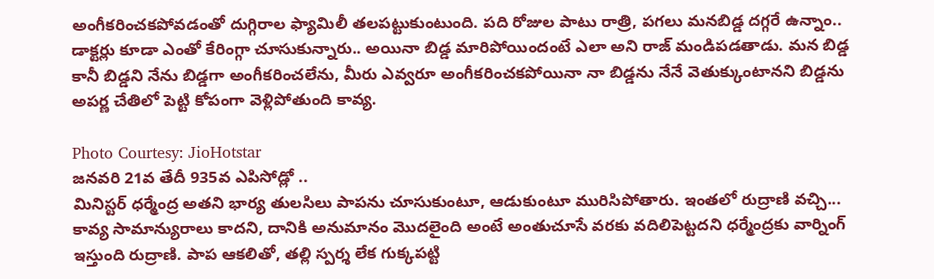అంగీకరించకపోవడంతో దుగ్గిరాల ఫ్యామిలీ తలపట్టుకుంటుంది. పది రోజుల పాటు రాత్రి, పగలు మనబిడ్డ దగ్గరే ఉన్నాం.. డాక్టర్లు కూడా ఎంతో కేరింగ్గా చూసుకున్నారు.. అయినా బిడ్డ మారిపోయిందంటే ఎలా అని రాజ్ మండిపడతాడు. మన బిడ్డ కానీ బిడ్డని నేను బిడ్డగా అంగీకరించలేను, మీరు ఎవ్వరూ అంగీకరించకపోయినా నా బిడ్డను నేనే వెతుక్కుంటానని బిడ్డను అపర్ణ చేతిలో పెట్టి కోపంగా వెళ్లిపోతుంది కావ్య.

Photo Courtesy: JioHotstar
జనవరి 21వ తేదీ 935వ ఎపిసోడ్లో ..
మినిస్టర్ ధర్మేంద్ర అతని భార్య తులసిలు పాపను చూసుకుంటూ, ఆడుకుంటూ మురిసిపోతారు. ఇంతలో రుద్రాణి వచ్చి... కావ్య సామాన్యురాలు కాదని, దానికి అనుమానం మొదలైంది అంటే అంతుచూసే వరకు వదిలిపెట్టదని ధర్మేంద్రకు వార్నింగ్ ఇస్తుంది రుద్రాణి. పాప ఆకలితో, తల్లి స్పర్శ లేక గుక్కపట్టి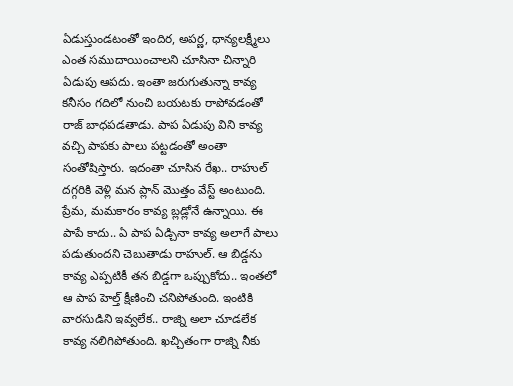ఏడుస్తుండటంతో ఇందిర, అపర్ణ, ధాన్యలక్ష్మీలు ఎంత సముదాయించాలని చూసినా చిన్నారి ఏడుపు ఆపదు. ఇంతా జరుగుతున్నా కావ్య కనీసం గదిలో నుంచి బయటకు రాపోవడంతో రాజ్ బాధపడతాడు. పాప ఏడుపు విని కావ్య వచ్చి పాపకు పాలు పట్టడంతో అంతా సంతోషిస్తారు. ఇదంతా చూసిన రేఖ.. రాహుల్ దగ్గరికి వెళ్లి మన ప్లాన్ మొత్తం వేస్ట్ అంటుంది. ప్రేమ, మమకారం కావ్య బ్లడ్లోనే ఉన్నాయి. ఈ పాపే కాదు.. ఏ పాప ఏడ్చినా కావ్య అలాగే పాలు పడుతుందని చెబుతాడు రాహుల్. ఆ బిడ్డను కావ్య ఎప్పటికీ తన బిడ్డగా ఒప్పుకోదు.. ఇంతలో ఆ పాప హెల్త్ క్షీణించి చనిపోతుంది. ఇంటికి వారసుడిని ఇవ్వలేక.. రాజ్ని అలా చూడలేక కావ్య నలిగిపోతుంది. ఖచ్చితంగా రాజ్ని నీకు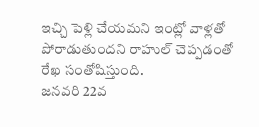ఇచ్చి పెళ్లి చేయమని ఇంట్లో వాళ్లతో పోరాడుతుందని రాహుల్ చెప్పడంతో రేఖ సంతోషిస్తుంది.
జనవరి 22వ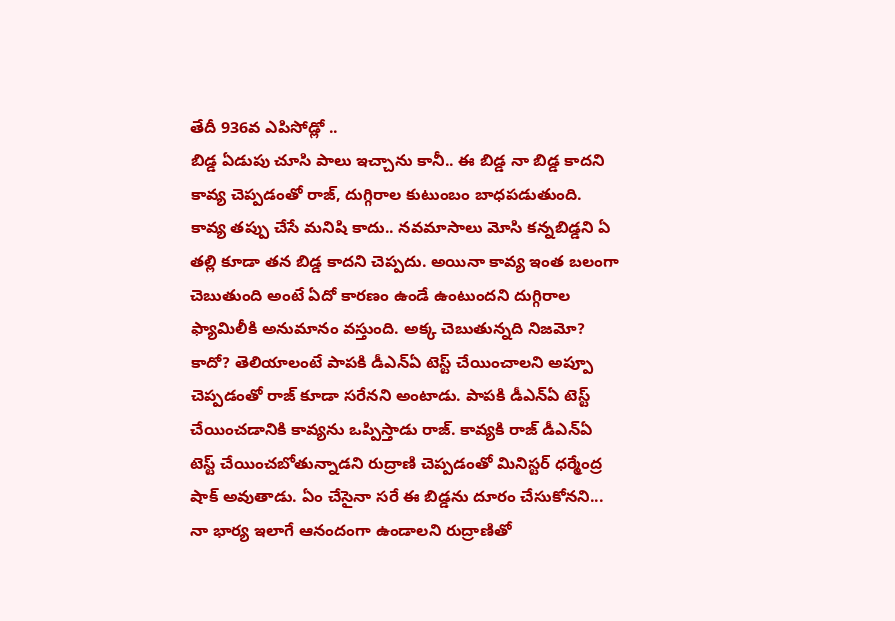తేదీ 936వ ఎపిసోడ్లో ..
బిడ్డ ఏడుపు చూసి పాలు ఇచ్చాను కానీ.. ఈ బిడ్డ నా బిడ్డ కాదని కావ్య చెప్పడంతో రాజ్, దుగ్గిరాల కుటుంబం బాధపడుతుంది. కావ్య తప్పు చేసే మనిషి కాదు.. నవమాసాలు మోసి కన్నబిడ్డని ఏ తల్లి కూడా తన బిడ్డ కాదని చెప్పదు. అయినా కావ్య ఇంత బలంగా చెబుతుంది అంటే ఏదో కారణం ఉండే ఉంటుందని దుగ్గిరాల ఫ్యామిలీకి అనుమానం వస్తుంది. అక్క చెబుతున్నది నిజమో? కాదో? తెలియాలంటే పాపకి డీఎన్ఏ టెస్ట్ చేయించాలని అప్పూ చెప్పడంతో రాజ్ కూడా సరేనని అంటాడు. పాపకి డీఎన్ఏ టెస్ట్ చేయించడానికి కావ్యను ఒప్పిస్తాడు రాజ్. కావ్యకి రాజ్ డీఎన్ఏ టెస్ట్ చేయించబోతున్నాడని రుద్రాణి చెప్పడంతో మినిస్టర్ ధర్మేంద్ర షాక్ అవుతాడు. ఏం చేసైనా సరే ఈ బిడ్డను దూరం చేసుకోనని... నా భార్య ఇలాగే ఆనందంగా ఉండాలని రుద్రాణితో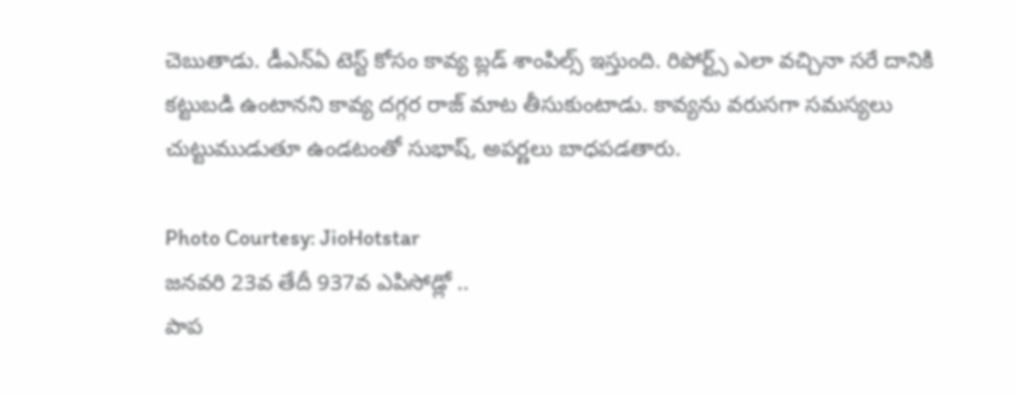చెబుతాడు. డీఎన్ఏ టెస్ట్ కోసం కావ్య బ్లడ్ శాంపిల్స్ ఇస్తుంది. రిపోర్ట్స్ ఎలా వచ్చినా సరే దానికి కట్టుబడి ఉంటానని కావ్య దగ్గర రాజ్ మాట తీసుకుంటాడు. కావ్యను వరుసగా సమస్యలు చుట్టుముడుతూ ఉండటంతో సుభాష్, అపర్ణలు బాధపడతారు.

Photo Courtesy: JioHotstar
జనవరి 23వ తేదీ 937వ ఎపిసోడ్లో ..
పాప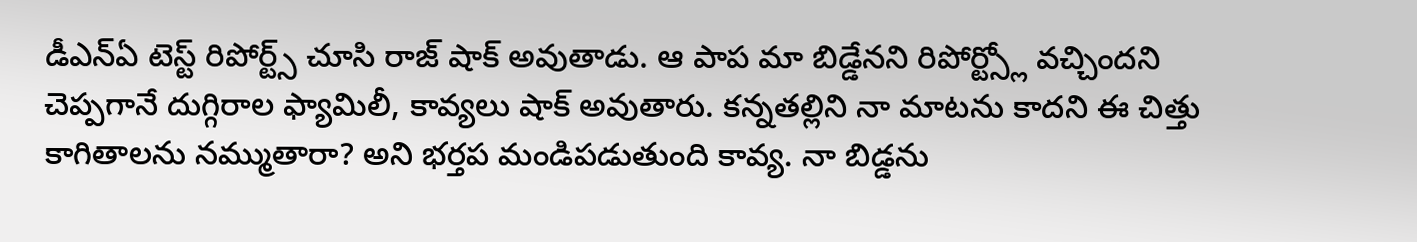డీఎన్ఏ టెస్ట్ రిపోర్ట్స్ చూసి రాజ్ షాక్ అవుతాడు. ఆ పాప మా బిడ్డేనని రిపోర్ట్స్లో వచ్చిందని చెప్పగానే దుగ్గిరాల ఫ్యామిలీ, కావ్యలు షాక్ అవుతారు. కన్నతల్లిని నా మాటను కాదని ఈ చిత్తు కాగితాలను నమ్ముతారా? అని భర్తప మండిపడుతుంది కావ్య. నా బిడ్డను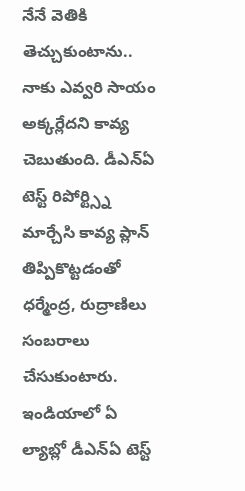నేనే వెతికి తెచ్చుకుంటాను.. నాకు ఎవ్వరి సాయం అక్కర్లేదని కావ్య చెబుతుంది. డీఎన్ఏ టెస్ట్ రిపోర్ట్స్ని మార్చేసి కావ్య ప్లాన్ తిప్పికొట్టడంతో ధర్మేంద్ర, రుద్రాణిలు సంబరాలు చేసుకుంటారు. ఇండియాలో ఏ ల్యాబ్లో డీఎన్ఏ టెస్ట్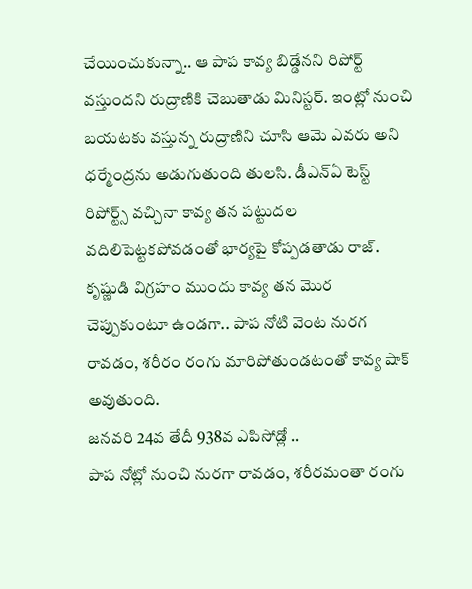చేయించుకున్నా.. ఆ పాప కావ్య బిడ్డేనని రిపోర్ట్ వస్తుందని రుద్రాణికి చెబుతాడు మినిస్టర్. ఇంట్లో నుంచి బయటకు వస్తున్న రుద్రాణిని చూసి ఆమె ఎవరు అని ధర్మేంద్రను అడుగుతుంది తులసి. డీఎన్ఏ టెస్ట్ రిపోర్ట్స్ వచ్చినా కావ్య తన పట్టుదల వదిలిపెట్టకపోవడంతో భార్యపై కోప్పడతాడు రాజ్. కృష్ణుడి విగ్రహం ముందు కావ్య తన మొర చెప్పుకుంటూ ఉండగా.. పాప నోటి వెంట నురగ రావడం, శరీరం రంగు మారిపోతుండటంతో కావ్య షాక్ అవుతుంది.
జనవరి 24వ తేదీ 938వ ఎపిసోడ్లో ..
పాప నోట్లో నుంచి నురగా రావడం, శరీరమంతా రంగు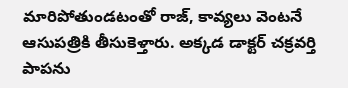మారిపోతుండటంతో రాజ్, కావ్యలు వెంటనే ఆసుపత్రికి తీసుకెళ్తారు. అక్కడ డాక్టర్ చక్రవర్తి పాపను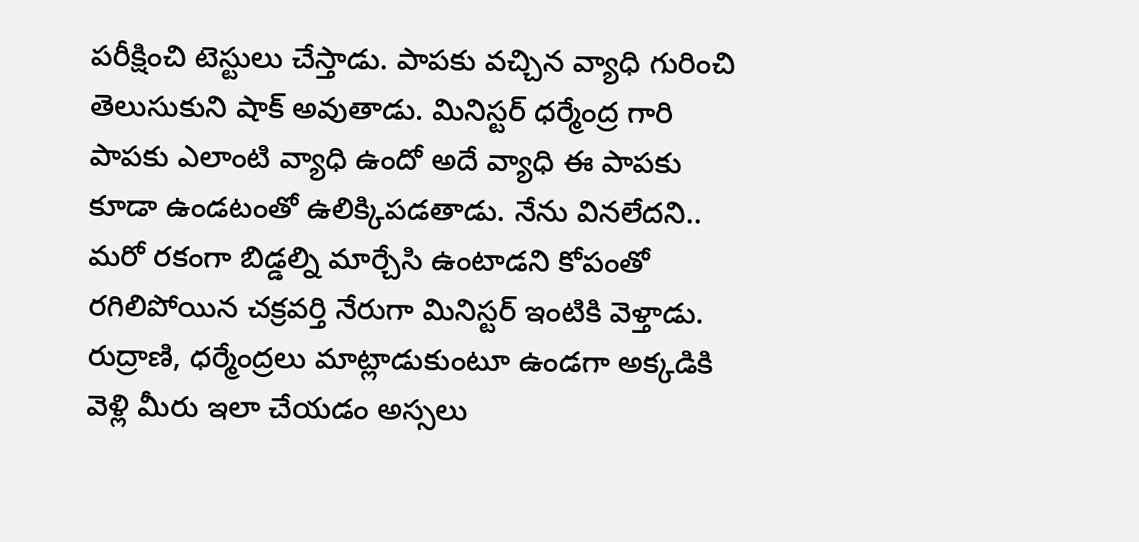పరీక్షించి టెస్టులు చేస్తాడు. పాపకు వచ్చిన వ్యాధి గురించి తెలుసుకుని షాక్ అవుతాడు. మినిస్టర్ ధర్మేంద్ర గారి పాపకు ఎలాంటి వ్యాధి ఉందో అదే వ్యాధి ఈ పాపకు కూడా ఉండటంతో ఉలిక్కిపడతాడు. నేను వినలేదని.. మరో రకంగా బిడ్డల్ని మార్చేసి ఉంటాడని కోపంతో రగిలిపోయిన చక్రవర్తి నేరుగా మినిస్టర్ ఇంటికి వెళ్తాడు. రుద్రాణి, ధర్మేంద్రలు మాట్లాడుకుంటూ ఉండగా అక్కడికి వెళ్లి మీరు ఇలా చేయడం అస్సలు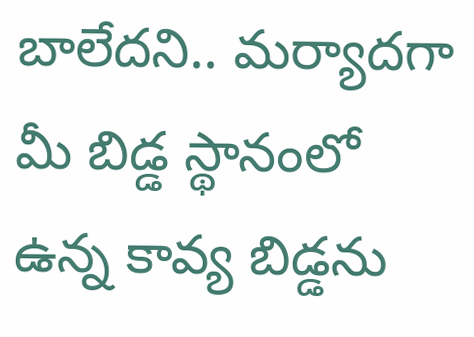బాలేదని.. మర్యాదగా మీ బిడ్డ స్థానంలో ఉన్న కావ్య బిడ్డను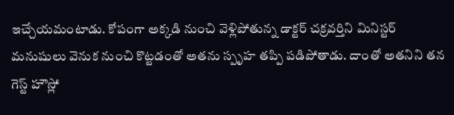ఇచ్చేయమంటాడు. కోపంగా అక్కడి నుంచి వెళ్లిపోతున్న డాక్టర్ చక్రవర్తిని మినిస్టర్ మనుషులు వెనుక నుంచి కొట్టడంతో అతను స్పృహ తప్పి పడిపోతాడు. దాంతో అతనిని తన గెస్ట్ హౌస్లో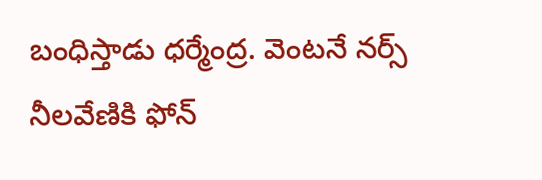బంధిస్తాడు ధర్మేంద్ర. వెంటనే నర్స్ నీలవేణికి ఫోన్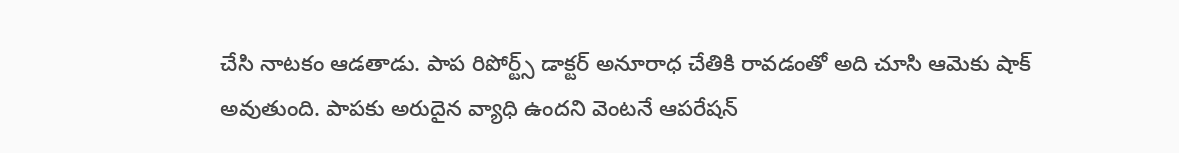చేసి నాటకం ఆడతాడు. పాప రిపోర్ట్స్ డాక్టర్ అనూరాధ చేతికి రావడంతో అది చూసి ఆమెకు షాక్ అవుతుంది. పాపకు అరుదైన వ్యాధి ఉందని వెంటనే ఆపరేషన్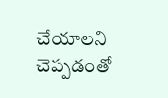చేయాలని చెప్పడంతో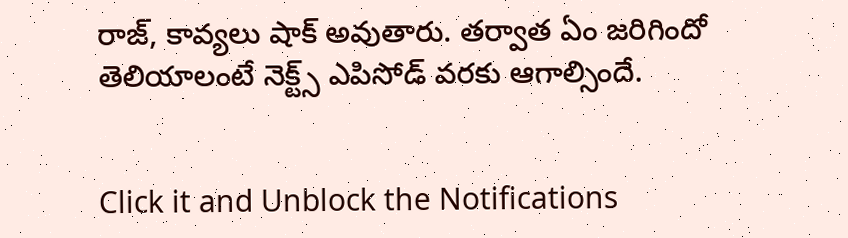రాజ్, కావ్యలు షాక్ అవుతారు. తర్వాత ఏం జరిగిందో తెలియాలంటే నెక్ట్స్ ఎపిసోడ్ వరకు ఆగాల్సిందే.


Click it and Unblock the Notifications